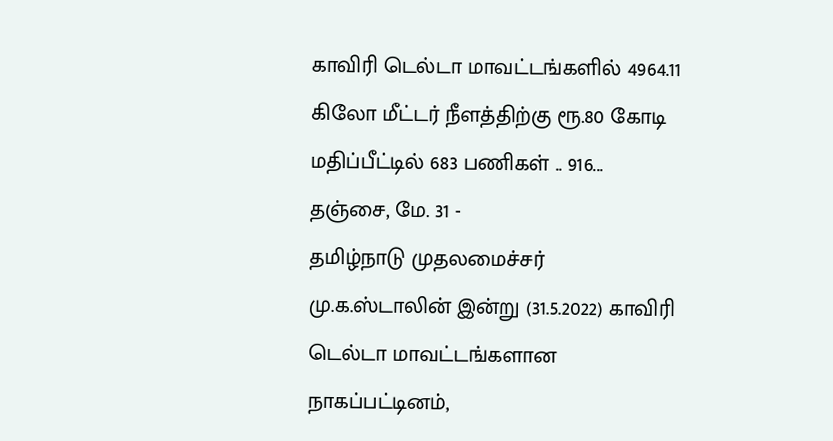காவிரி டெல்டா மாவட்டங்களில் 4964.11 கிலோ மீட்டர் நீளத்திற்கு ரூ.80 கோடி மதிப்பீட்டில் 683 பணிகள் .. 916...
தஞ்சை, மே. 31 -
தமிழ்நாடு முதலமைச்சர் மு.க.ஸ்டாலின் இன்று (31.5.2022) காவிரி டெல்டா மாவட்டங்களான நாகப்பட்டினம்,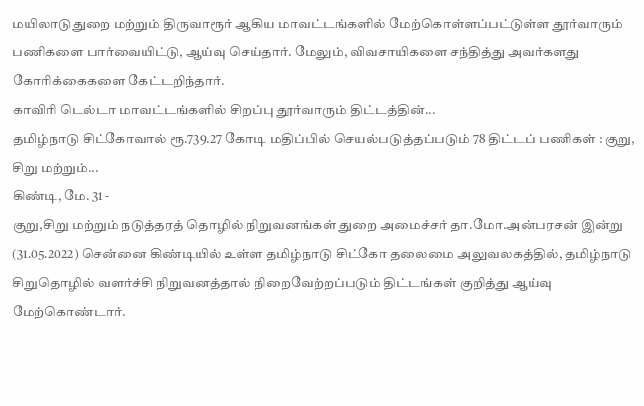மயிலாடுதுறை மற்றும் திருவாரூர் ஆகிய மாவட்டங்களில் மேற்கொள்ளப்பட்டுள்ள தூர்வாரும் பணிகளை பார்வையிட்டு, ஆய்வு செய்தார். மேலும், விவசாயிகளை சந்தித்து அவர்களது கோரிக்கைகளை கேட்டறிந்தார்.
காவிரி டெல்டா மாவட்டங்களில் சிறப்பு தூர்வாரும் திட்டத்தின்...
தமிழ்நாடு சிட்கோவால் ரூ.739.27 கோடி மதிப்பில் செயல்படுத்தப்படும் 78 திட்டப் பணிகள் : குறு, சிறு மற்றும்...
கிண்டி, மே. 31 -
குறு,சிறு மற்றும் நடுத்தரத் தொழில் நிறுவனங்கள் துறை அமைச்சர் தா.மோ.அன்பரசன் இன்று (31.05.2022) சென்னை கிண்டியில் உள்ள தமிழ்நாடு சிட்கோ தலைமை அலுவலகத்தில், தமிழ்நாடு சிறுதொழில் வளர்ச்சி நிறுவனத்தால் நிறைவேற்றப்படும் திட்டங்கள் குறித்து ஆய்வு மேற்கொண்டார்.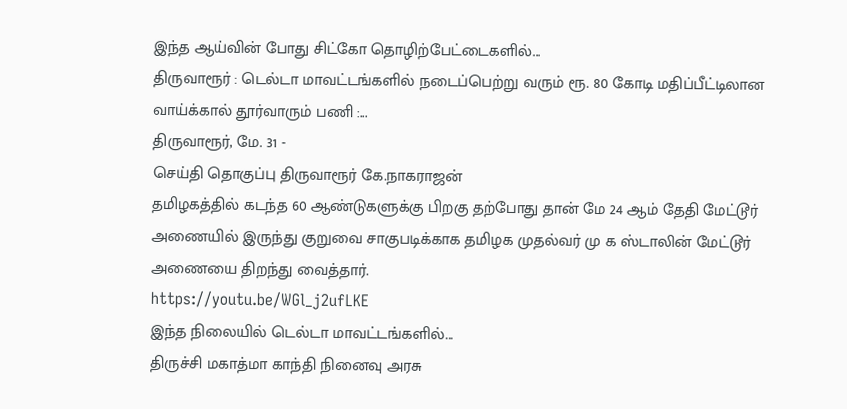இந்த ஆய்வின் போது சிட்கோ தொழிற்பேட்டைகளில்...
திருவாரூர் : டெல்டா மாவட்டங்களில் நடைப்பெற்று வரும் ரூ. 80 கோடி மதிப்பீட்டிலான வாய்க்கால் தூர்வாரும் பணி :...
திருவாரூர், மே. 31 -
செய்தி தொகுப்பு திருவாரூர் கே.நாகராஜன்
தமிழகத்தில் கடந்த 60 ஆண்டுகளுக்கு பிறகு தற்போது தான் மே 24 ஆம் தேதி மேட்டூர் அணையில் இருந்து குறுவை சாகுபடிக்காக தமிழக முதல்வர் மு க ஸ்டாலின் மேட்டூர் அணையை திறந்து வைத்தார்.
https://youtu.be/WGl_j2ufLKE
இந்த நிலையில் டெல்டா மாவட்டங்களில்...
திருச்சி மகாத்மா காந்தி நினைவு அரசு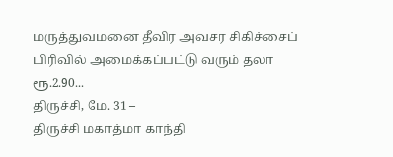மருத்துவமனை தீவிர அவசர சிகிச்சைப் பிரிவில் அமைக்கப்பட்டு வரும் தலா ரூ.2.90...
திருச்சி, மே. 31 –
திருச்சி மகாத்மா காந்தி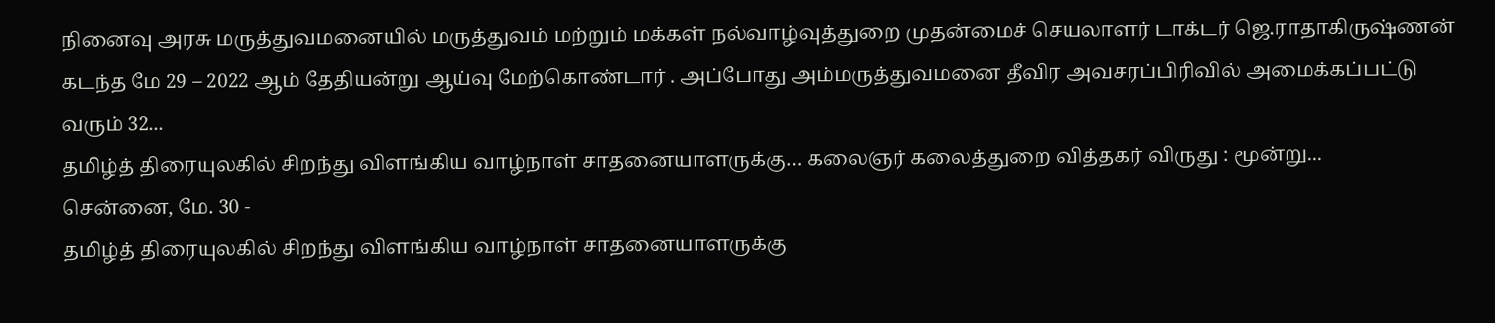நினைவு அரசு மருத்துவமனையில் மருத்துவம் மற்றும் மக்கள் நல்வாழ்வுத்துறை முதன்மைச் செயலாளர் டாக்டர் ஜெ.ராதாகிருஷ்ணன் கடந்த மே 29 – 2022 ஆம் தேதியன்று ஆய்வு மேற்கொண்டார் . அப்போது அம்மருத்துவமனை தீவிர அவசரப்பிரிவில் அமைக்கப்பட்டு வரும் 32...
தமிழ்த் திரையுலகில் சிறந்து விளங்கிய வாழ்நாள் சாதனையாளருக்கு… கலைஞர் கலைத்துறை வித்தகர் விருது : மூன்று...
சென்னை, மே. 30 -
தமிழ்த் திரையுலகில் சிறந்து விளங்கிய வாழ்நாள் சாதனையாளருக்கு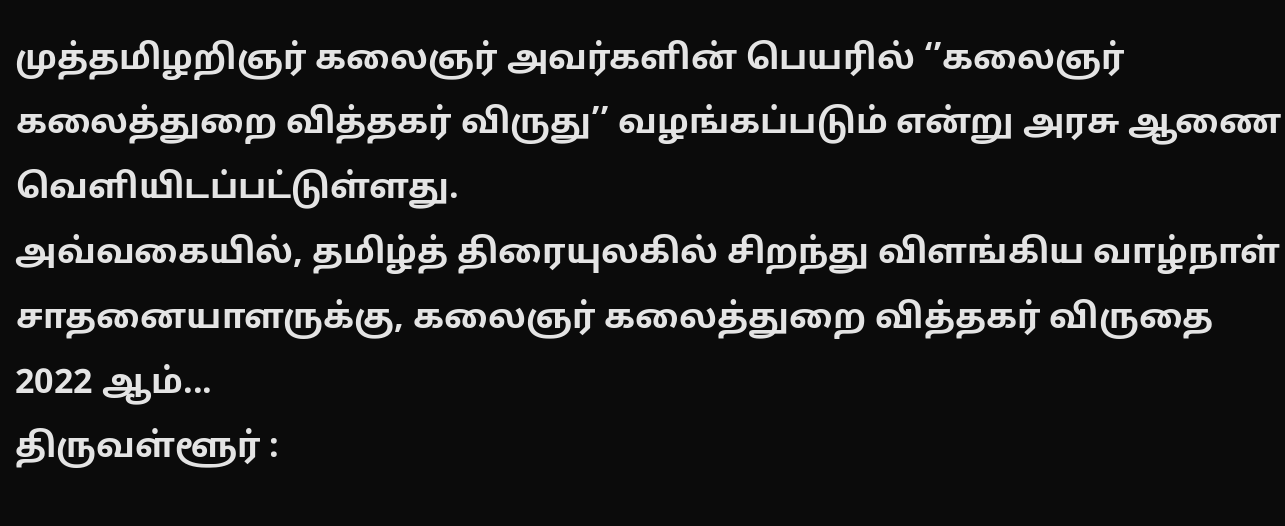முத்தமிழறிஞர் கலைஞர் அவர்களின் பெயரில் ‘’கலைஞர் கலைத்துறை வித்தகர் விருது’’ வழங்கப்படும் என்று அரசு ஆணை வெளியிடப்பட்டுள்ளது.
அவ்வகையில், தமிழ்த் திரையுலகில் சிறந்து விளங்கிய வாழ்நாள் சாதனையாளருக்கு, கலைஞர் கலைத்துறை வித்தகர் விருதை 2022 ஆம்...
திருவள்ளூர் :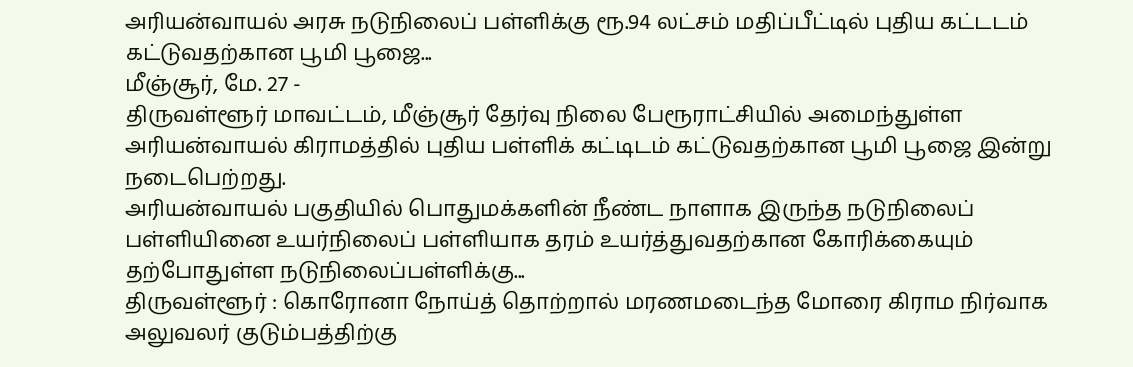அரியன்வாயல் அரசு நடுநிலைப் பள்ளிக்கு ரூ.94 லட்சம் மதிப்பீட்டில் புதிய கட்டடம் கட்டுவதற்கான பூமி பூஜை...
மீஞ்சூர், மே. 27 -
திருவள்ளூர் மாவட்டம், மீஞ்சூர் தேர்வு நிலை பேரூராட்சியில் அமைந்துள்ள அரியன்வாயல் கிராமத்தில் புதிய பள்ளிக் கட்டிடம் கட்டுவதற்கான பூமி பூஜை இன்று நடைபெற்றது.
அரியன்வாயல் பகுதியில் பொதுமக்களின் நீண்ட நாளாக இருந்த நடுநிலைப் பள்ளியினை உயர்நிலைப் பள்ளியாக தரம் உயர்த்துவதற்கான கோரிக்கையும் தற்போதுள்ள நடுநிலைப்பள்ளிக்கு...
திருவள்ளூர் : கொரோனா நோய்த் தொற்றால் மரணமடைந்த மோரை கிராம நிர்வாக அலுவலர் குடும்பத்திற்கு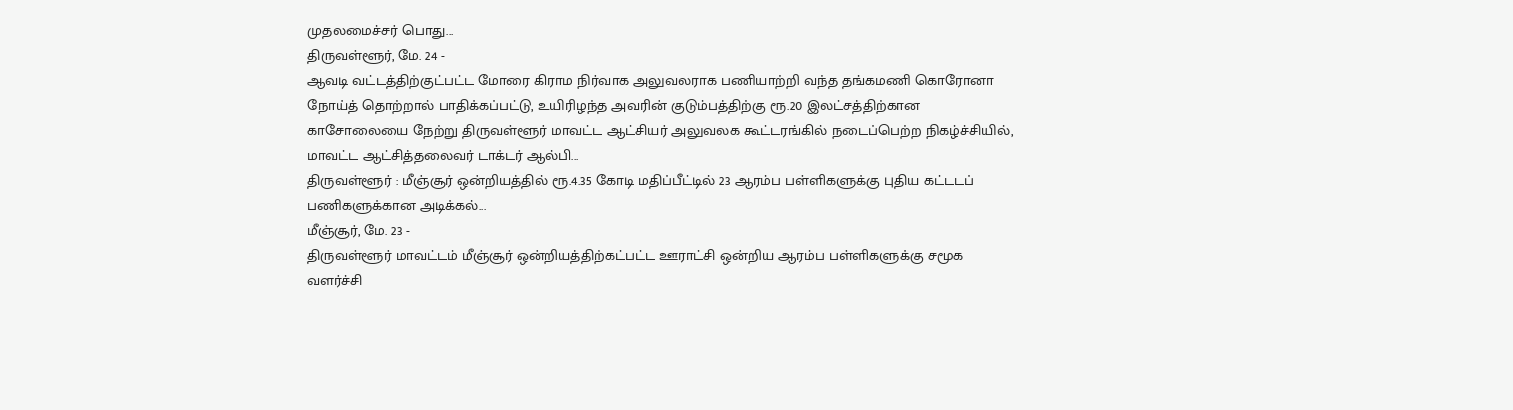முதலமைச்சர் பொது...
திருவள்ளூர், மே. 24 -
ஆவடி வட்டத்திற்குட்பட்ட மோரை கிராம நிர்வாக அலுவலராக பணியாற்றி வந்த தங்கமணி கொரோனா நோய்த் தொற்றால் பாதிக்கப்பட்டு, உயிரிழந்த அவரின் குடும்பத்திற்கு ரூ.20 இலட்சத்திற்கான காசோலையை நேற்று திருவள்ளூர் மாவட்ட ஆட்சியர் அலுவலக கூட்டரங்கில் நடைப்பெற்ற நிகழ்ச்சியில், மாவட்ட ஆட்சித்தலைவர் டாக்டர் ஆல்பி...
திருவள்ளூர் : மீஞ்சூர் ஒன்றியத்தில் ரூ.4.35 கோடி மதிப்பீட்டில் 23 ஆரம்ப பள்ளிகளுக்கு புதிய கட்டடப் பணிகளுக்கான அடிக்கல்...
மீஞ்சூர், மே. 23 -
திருவள்ளூர் மாவட்டம் மீஞ்சூர் ஒன்றியத்திற்கட்பட்ட ஊராட்சி ஒன்றிய ஆரம்ப பள்ளிகளுக்கு சமூக வளர்ச்சி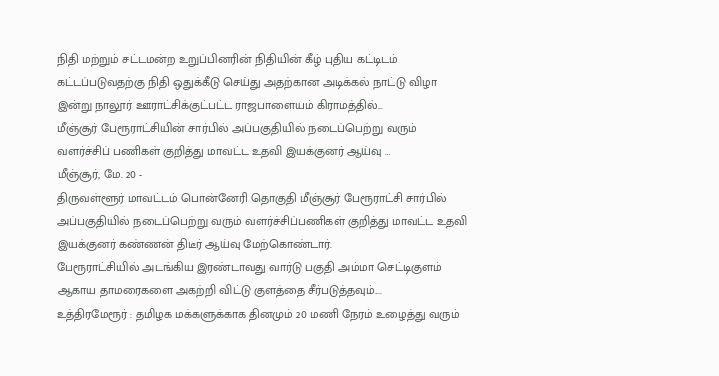நிதி மற்றும் சட்டமன்ற உறுப்பினரின் நிதியின் கீழ் புதிய கட்டிடம் கட்டப்படுவதற்கு நிதி ஒதுக்கீடு செய்து அதற்கான அடிக்கல் நாட்டு விழா இன்று நாலூர் ஊராட்சிக்குட்பட்ட ராஜபாளையம் கிராமத்தில்...
மீஞ்சூர் பேரூராட்சியின் சார்பில் அப்பகுதியில் நடைப்பெற்று வரும் வளர்ச்சிப் பணிகள் குறித்து மாவட்ட உதவி இயக்குனர் ஆய்வு …
மீஞ்சூர், மே. 20 -
திருவள்ளூர் மாவட்டம் பொன்னேரி தொகுதி மீஞ்சூர் பேரூராட்சி சார்பில் அப்பகுதியில் நடைப்பெற்று வரும் வளர்ச்சிப்பணிகள் குறித்து மாவட்ட உதவி இயக்குனர் கண்ணன் திடீர் ஆய்வு மேற்கொண்டார்.
பேரூராட்சியில் அடங்கிய இரண்டாவது வார்டு பகுதி அம்மா செட்டிகுளம் ஆகாய தாமரைகளை அகற்றி விட்டு குளத்தை சீர்படுத்தவும்....
உத்திரமேரூர் : தமிழக மக்களுக்காக தினமும் 20 மணி நேரம் உழைத்து வரும்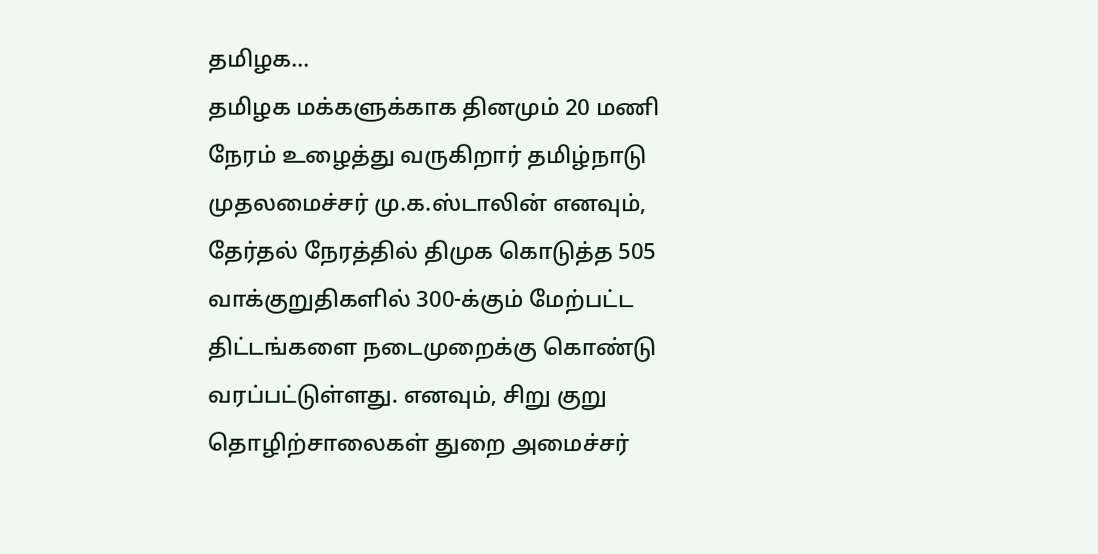தமிழக...
தமிழக மக்களுக்காக தினமும் 20 மணி நேரம் உழைத்து வருகிறார் தமிழ்நாடு முதலமைச்சர் மு.க.ஸ்டாலின் எனவும், தேர்தல் நேரத்தில் திமுக கொடுத்த 505 வாக்குறுதிகளில் 300-க்கும் மேற்பட்ட திட்டங்களை நடைமுறைக்கு கொண்டு வரப்பட்டுள்ளது. எனவும், சிறு குறு தொழிற்சாலைகள் துறை அமைச்சர்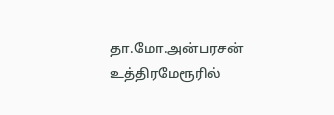தா.மோ.அன்பரசன் உத்திரமேரூரில்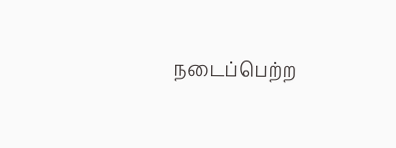நடைப்பெற்ற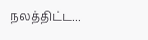நலத்திட்ட...